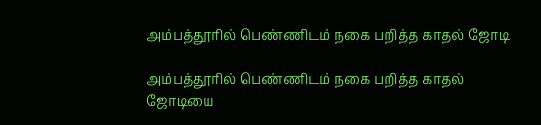அம்பத்தூரில் பெண்ணிடம் நகை பறித்த காதல் ஜோடி

அம்பத்தூரில் பெண்ணிடம் நகை பறித்த காதல் ஜோடியை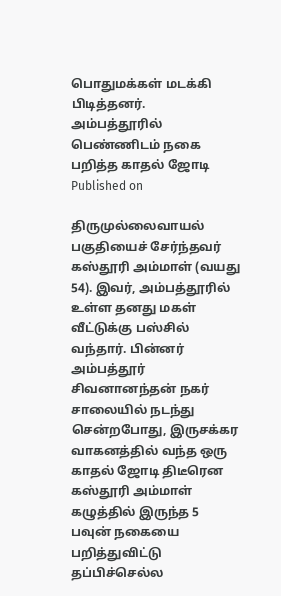பொதுமக்கள் மடக்கி பிடித்தனர்.
அம்பத்தூரில் பெண்ணிடம் நகை பறித்த காதல் ஜோடி
Published on

திருமுல்லைவாயல் பகுதியைச் சேர்ந்தவர் கஸ்தூரி அம்மாள் (வயது 54). இவர், அம்பத்தூரில் உள்ள தனது மகள் வீட்டுக்கு பஸ்சில் வந்தார். பின்னர் அம்பத்தூர் சிவனானந்தன் நகர் சாலையில் நடந்து சென்றபோது, இருசக்கர வாகனத்தில் வந்த ஒரு காதல் ஜோடி திடீரென கஸ்தூரி அம்மாள் கழுத்தில் இருந்த 5 பவுன் நகையை பறித்துவிட்டு தப்பிச்செல்ல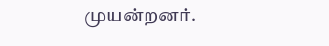முயன்றனர்.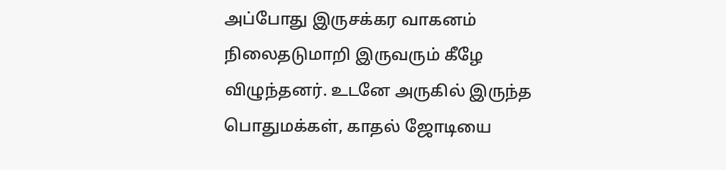அப்போது இருசக்கர வாகனம் நிலைதடுமாறி இருவரும் கீழே விழுந்தனர். உடனே அருகில் இருந்த பொதுமக்கள், காதல் ஜோடியை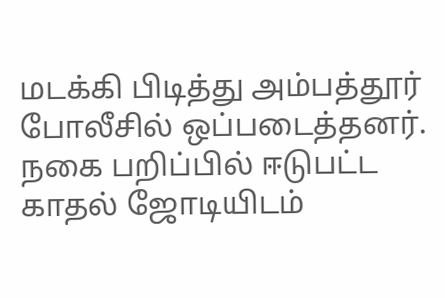மடக்கி பிடித்து அம்பத்தூர் போலீசில் ஒப்படைத்தனர். நகை பறிப்பில் ஈடுபட்ட காதல் ஜோடியிடம்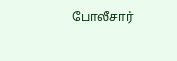போலீசார்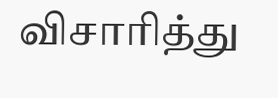விசாரித்து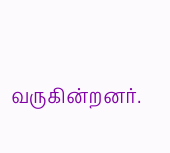வருகின்றனர்.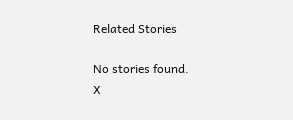Related Stories

No stories found.
X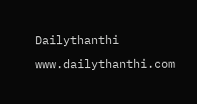Dailythanthi
www.dailythanthi.com